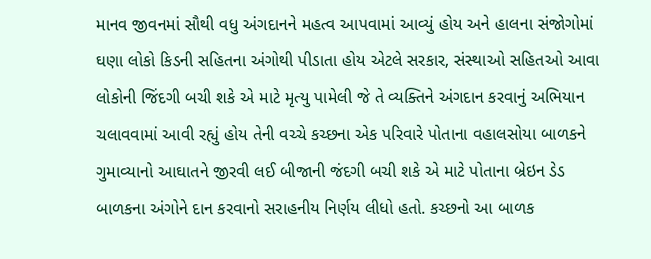માનવ જીવનમાં સૌથી વધુ અંગદાનને મહત્વ આપવામાં આવ્યું હોય અને હાલના સંજોગોમાં ઘણા લોકો કિડની સહિતના અંગોથી પીડાતા હોય એટલે સરકાર, સંસ્થાઓ સહિતઓ આવા લોકોની જિંદગી બચી શકે એ માટે મૃત્યુ પામેલી જે તે વ્યક્તિને અંગદાન કરવાનું અભિયાન ચલાવવામાં આવી રહ્યું હોય તેની વચ્ચે કચ્છના એક પરિવારે પોતાના વહાલસોયા બાળકને ગુમાવ્યાનો આઘાતને જીરવી લઈ બીજાની જંદગી બચી શકે એ માટે પોતાના બ્રેઇન ડેડ બાળકના અંગોને દાન કરવાનો સરાહનીય નિર્ણય લીધો હતો. કચ્છનો આ બાળક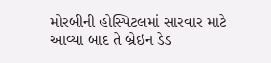મોરબીની હોસ્પિટલમાં સારવાર માટે આવ્યા બાદ તે બ્રેઇન ડેડ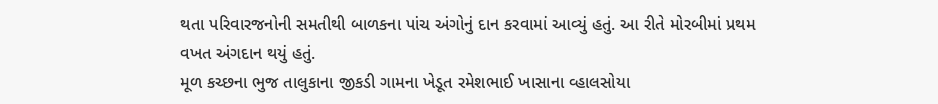થતા પરિવારજનોની સમતીથી બાળકના પાંચ અંગોનું દાન કરવામાં આવ્યું હતું. આ રીતે મોરબીમાં પ્રથમ વખત અંગદાન થયું હતું.
મૂળ કચ્છના ભુજ તાલુકાના જીકડી ગામના ખેડૂત રમેશભાઈ ખાસાના વ્હાલસોયા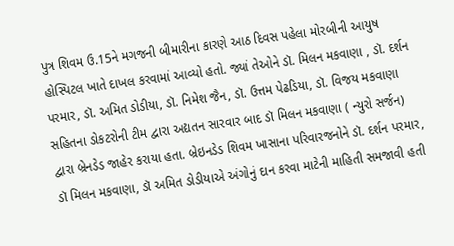પુત્ર શિવમ ઉ.15ને મગજની બીમારીના કારણે આઠ દિવસ પહેલા મોરબીની આયુષ હોસ્પિટલ ખાતે દાખલ કરવામાં આવ્યો હતો. જ્યાં તેઓને ડૉ. મિલન મકવાણા , ડૉ. દર્શન પરમાર, ડૉ. અમિત ડોડીયા, ડૉ. નિમેશ જૈન, ડૉ. ઉત્તમ પેઢડિયા, ડૉ. વિજય મકવાણા સહિતના ડોકટરોની ટીમ દ્વારા અદ્યતન સારવાર બાદ ડૉ મિલન મકવાણા ( ન્યુરો સર્જન) દ્વારા બ્રેનડેડ જાહેર કરાયા હતા. બ્રેઇનડેડ શિવમ ખાસાના પરિવારજનોને ડૉ. દર્શન પરમાર, ડૉ મિલન મકવાણા, ડૉ અમિત ડોડીયાએ અંગોનું દાન કરવા માટેની માહિતી સમજાવી હતી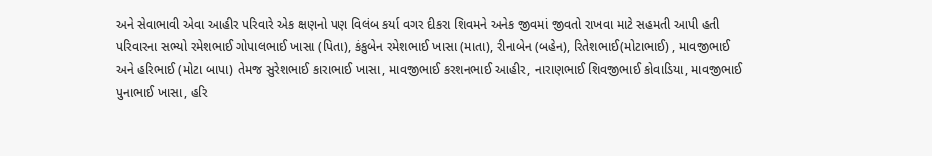અને સેવાભાવી એવા આહીર પરિવારે એક ક્ષણનો પણ વિલંબ કર્યા વગર દીકરા શિવમને અનેક જીવમાં જીવતો રાખવા માટે સહમતી આપી હતી પરિવારના સભ્યો રમેશભાઈ ગોપાલભાઈ ખાસા (પિતા), કંકુબેન રમેશભાઈ ખાસા (માતા), રીનાબેન (બહેન), રિતેશભાઈ(મોટાભાઈ) , માવજીભાઈ અને હરિભાઈ (મોટા બાપા) તેમજ સુરેશભાઈ કારાભાઈ ખાસા, માવજીભાઈ કરશનભાઈ આહીર, નારાણભાઈ શિવજીભાઈ કોવાડિયા, માવજીભાઈ પુનાભાઈ ખાસા, હરિ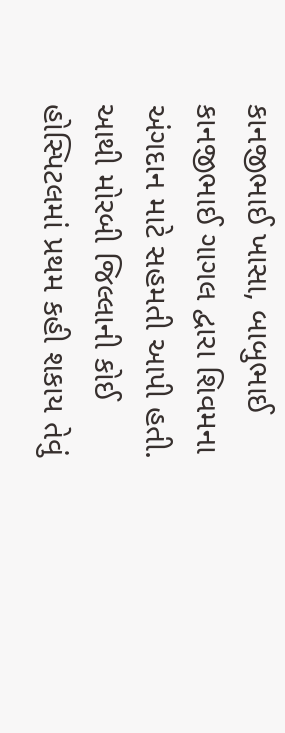કાનજીભાઈ ખાસા, બાબુભાઈ કાનજીભાઈ ગાગલ દ્વારા શિવમના અંગદાન માટે સહમતી આપી હતી. આથી મોરબી જિલ્લાની કોઈ હોસ્પિટલમાં પ્રથમ કહી શકાય તેવું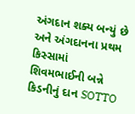અંગદાન શક્ય બન્યું છે અને અંગદાનના પ્રથમ કિસ્સામાં શિવમભાઈની બન્ને કિડનીનું દાન SOTTO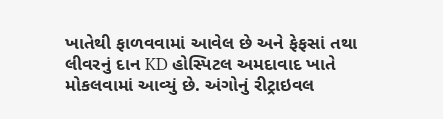ખાતેથી ફાળવવામાં આવેલ છે અને ફેફસાં તથા લીવરનું દાન KD હોસ્પિટલ અમદાવાદ ખાતે મોકલવામાં આવ્યું છે. અંગોનું રીટ્રાઇવલ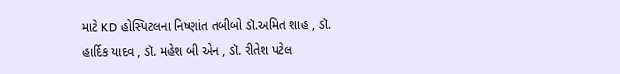માટે KD હોસ્પિટલના નિષ્ણાંત તબીબો ડૉ.અમિત શાહ , ડૉ. હાર્દિક યાદવ , ડૉ. મહેશ બી એન , ડૉ. રીતેશ પટેલ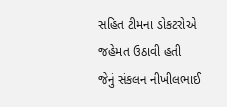સહિત ટીમના ડોકટરોએ જહેમત ઉઠાવી હતી જેનું સંકલન નીખીલભાઈ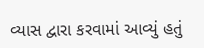વ્યાસ દ્વારા કરવામાં આવ્યું હતું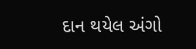દાન થયેલ અંગો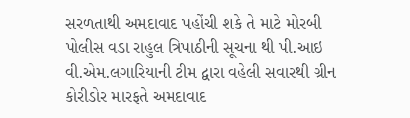સરળતાથી અમદાવાદ પહોંચી શકે તે માટે મોરબી પોલીસ વડા રાહુલ ત્રિપાઠીની સૂચના થી પી.આઇ વી.એમ.લગારિયાની ટીમ દ્વારા વહેલી સવારથી ગ્રીન કોરીડોર મારફતે અમદાવાદ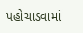પહોચાડવામાં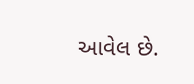આવેલ છે.